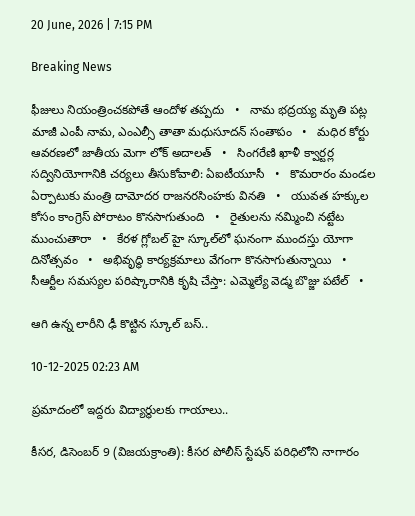20 June, 2026 | 7:15 PM

Breaking News

ఫీజులు నియంత్రించకపోతే ఆందోళ తప్పదు   •   నామ భద్రయ్య మృతి పట్ల మాజీ ఎంపీ నామ, ఎంఎల్సీ తాతా మధుసూదన్ సంతాపం   •   మధిర కోర్టు ఆవరణలో జాతీయ మెగా లోక్ అదాలత్   •   సింగరేణి ఖాళీ క్వార్టర్ల సద్వినియోగానికి చర్యలు తీసుకోవాలి: ఏఐటీయూసీ   •   కొమరారం మండల ఏర్పాటుకు మంత్రి దామోదర రాజనరసింహకు వినతి   •   యువత హక్కుల కోసం కాంగ్రెస్ పోరాటం కొనసాగుతుంది   •   రైతులను నమ్మించి నట్టేట ముంచుతారా   •   కేరళ గ్లోబల్ హై స్కూల్‌లో ఘనంగా ముందస్తు యోగా దినోత్సవం   •   అభివృద్ధి కార్యక్రమాలు వేగంగా కొనసాగుతున్నాయి   •   సీఆర్టీల సమస్యల పరిష్కారానికి కృషి చేస్తా: ఎమ్మెల్యే వెడ్మ బొజ్జు పటేల్   •

ఆగి ఉన్న లారీని ఢీ కొట్టిన స్కూల్ బస్..

10-12-2025 02:23 AM

ప్రమాదంలో ఇద్దరు విద్యార్థులకు గాయాలు..

కీసర, డిసెంబర్ 9 (విజయక్రాంతి): కీసర పోలీస్ స్టేషన్ పరిధిలోని నాగారం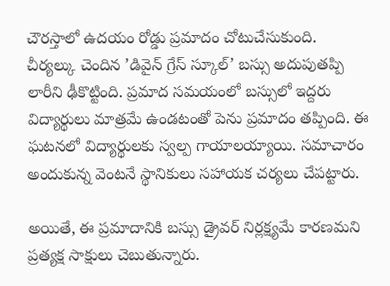చౌరస్తాలో ఉదయం రోడ్డు ప్రమాదం చోటుచేసుకుంది. చీర్యల్కు చెందిన ’డివైన్ గ్రేస్ స్కూల్’ బస్సు అదుపుతప్పి లారీని ఢీకొట్టింది. ప్రమాద సమయంలో బస్సులో ఇద్దరు విద్యార్థులు మాత్రమే ఉండటంతో పెను ప్రమాదం తప్పింది. ఈ ఘటనలో విద్యార్థులకు స్వల్ప గాయాలయ్యాయి. సమాచారం అందుకున్న వెంటనే స్థానికులు సహాయక చర్యలు చేపట్టారు.

అయితే, ఈ ప్రమాదానికి బస్సు డ్రైవర్ నిర్లక్ష్యమే కారణమని ప్రత్యక్ష సాక్షులు చెబుతున్నారు.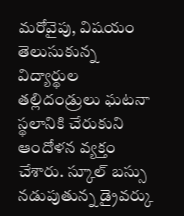మరోవైపు, విషయం తెలుసుకున్న విద్యార్థుల తల్లిదండ్రులు ఘటనా స్థలానికి చేరుకుని ఆందోళన వ్యక్తం చేశారు. స్కూల్ బస్సు నడుపుతున్న డ్రైవర్కు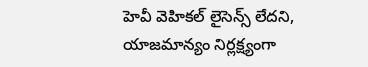హెవీ వెహికల్ లైసెన్స్ లేదని, యాజమాన్యం నిర్లక్ష్యంగా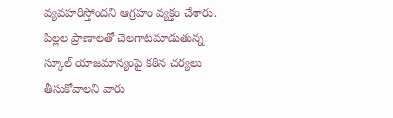వ్యవహరిస్తోందని ఆగ్రహం వ్యక్తం చేశారు. పిల్లల ప్రాణాలతో చెలగాటమాడుతున్న స్కూల్ యాజమాన్యంపై కఠిన చర్యలు తీసుకోవాలని వారు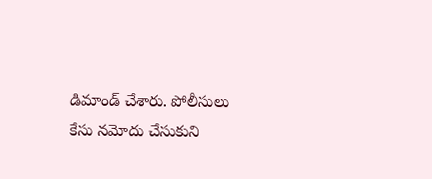డిమాండ్ చేశారు. పోలీసులు కేసు నమోదు చేసుకుని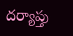దర్యాప్తు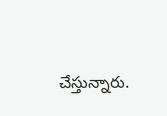చేస్తున్నారు.